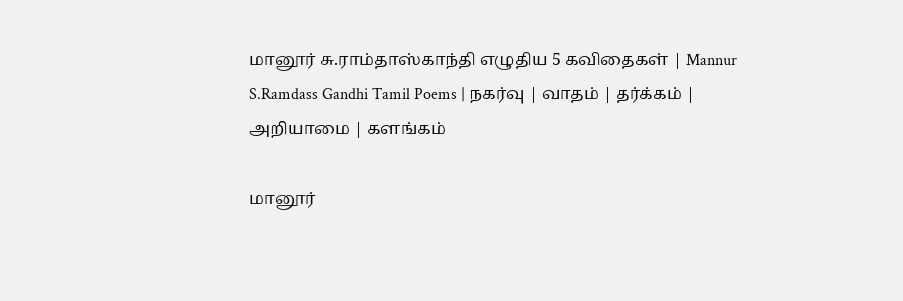மானூர் சு.ராம்தாஸ்காந்தி எழுதிய 5 கவிதைகள் | Mannur S.Ramdass Gandhi Tamil Poems | நகர்வு | வாதம் | தர்க்கம் | அறியாமை | களங்கம்

மானூர்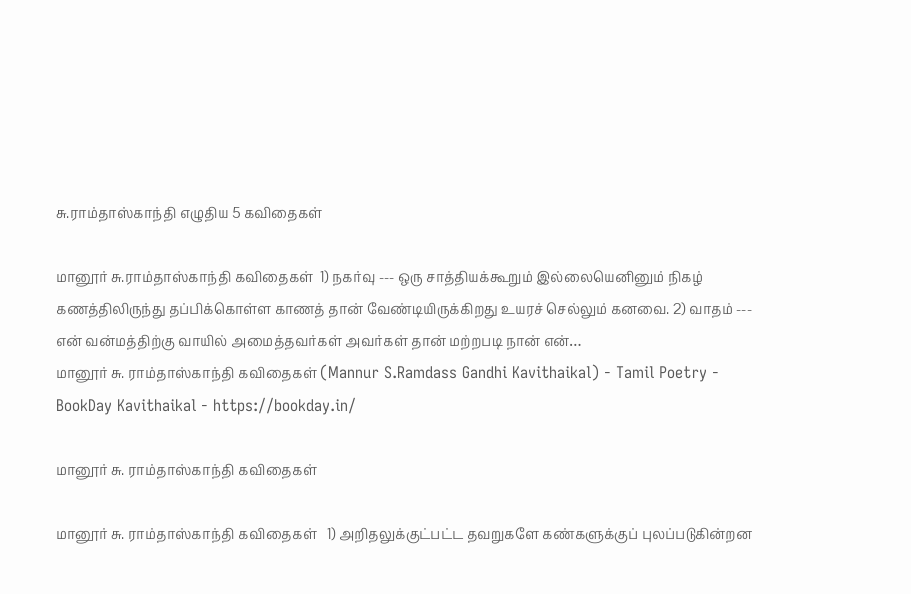சு.ராம்தாஸ்காந்தி எழுதிய 5 கவிதைகள்

மானூர் சு.ராம்தாஸ்காந்தி கவிதைகள்  1) நகர்வு --- ஒரு சாத்தியக்கூறும் இல்லையெனினும் நிகழ் கணத்திலிருந்து தப்பிக்கொள்ள காணத் தான் வேண்டியிருக்கிறது உயரச் செல்லும் கனவை. 2) வாதம் --- என் வன்மத்திற்கு வாயில் அமைத்தவர்கள் அவர்கள் தான் மற்றபடி நான் என்…
மானூர் சு. ராம்தாஸ்காந்தி கவிதைகள் (Mannur S.Ramdass Gandhi Kavithaikal) - Tamil Poetry - BookDay Kavithaikal - https://bookday.in/

மானூர் சு. ராம்தாஸ்காந்தி கவிதைகள்

மானூர் சு. ராம்தாஸ்காந்தி கவிதைகள்   1) அறிதலுக்குட்பட்ட தவறுகளே கண்களுக்குப் புலப்படுகின்றன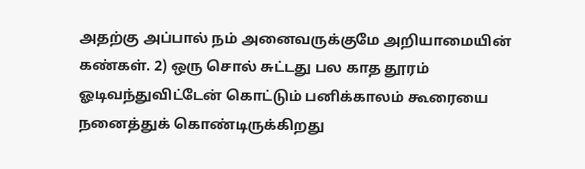அதற்கு அப்பால் நம் அனைவருக்குமே அறியாமையின் கண்கள். 2) ஒரு சொல் சுட்டது பல காத தூரம் ஓடிவந்துவிட்டேன் கொட்டும் பனிக்காலம் கூரையை நனைத்துக் கொண்டிருக்கிறது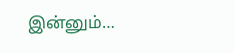இன்னும்…